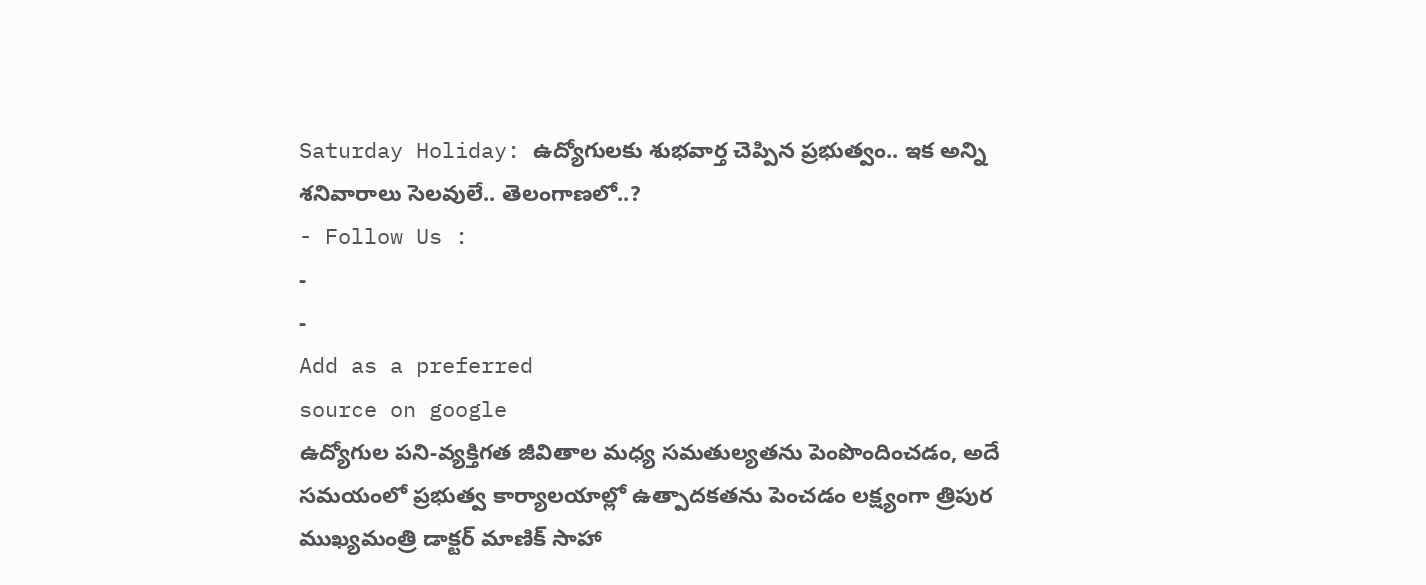Saturday Holiday: ఉద్యోగులకు శుభవార్త చెప్పిన ప్రభుత్వం.. ఇక అన్ని శనివారాలు సెలవులే.. తెలంగాణలో..?
- Follow Us :
-
-
Add as a preferred
source on google
ఉద్యోగుల పని-వ్యక్తిగత జీవితాల మధ్య సమతుల్యతను పెంపొందించడం, అదే సమయంలో ప్రభుత్వ కార్యాలయాల్లో ఉత్పాదకతను పెంచడం లక్ష్యంగా త్రిపుర ముఖ్యమంత్రి డాక్టర్ మాణిక్ సాహా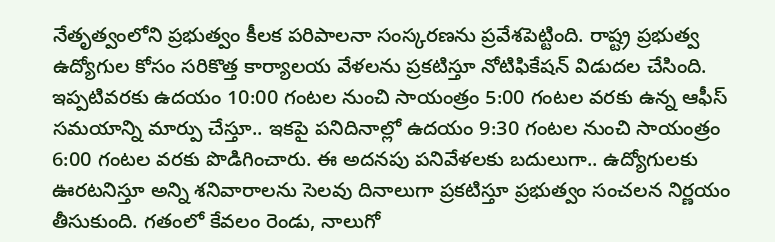నేతృత్వంలోని ప్రభుత్వం కీలక పరిపాలనా సంస్కరణను ప్రవేశపెట్టింది. రాష్ట్ర ప్రభుత్వ ఉద్యోగుల కోసం సరికొత్త కార్యాలయ వేళలను ప్రకటిస్తూ నోటిఫికేషన్ విడుదల చేసింది.
ఇప్పటివరకు ఉదయం 10:00 గంటల నుంచి సాయంత్రం 5:00 గంటల వరకు ఉన్న ఆఫీస్ సమయాన్ని మార్పు చేస్తూ.. ఇకపై పనిదినాల్లో ఉదయం 9:30 గంటల నుంచి సాయంత్రం 6:00 గంటల వరకు పొడిగించారు. ఈ అదనపు పనివేళలకు బదులుగా.. ఉద్యోగులకు ఊరటనిస్తూ అన్ని శనివారాలను సెలవు దినాలుగా ప్రకటిస్తూ ప్రభుత్వం సంచలన నిర్ణయం తీసుకుంది. గతంలో కేవలం రెండు, నాలుగో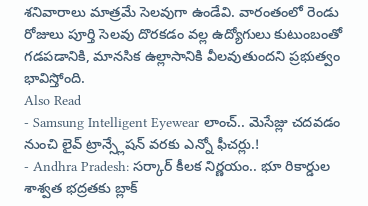శనివారాలు మాత్రమే సెలవుగా ఉండేవి. వారంతంలో రెండు రోజులు పూర్తి సెలవు దొరకడం వల్ల ఉద్యోగులు కుటుంబంతో గడపడానికి, మానసిక ఉల్లాసానికి వీలవుతుందని ప్రభుత్వం భావిస్తోంది.
Also Read
- Samsung Intelligent Eyewear లాంచ్.. మెసేజ్లు చదవడం నుంచి లైవ్ ట్రాన్స్లేషన్ వరకు ఎన్నో ఫీచర్లు.!
- Andhra Pradesh: సర్కార్ కీలక నిర్ణయం.. భూ రికార్డుల శాశ్వత భద్రతకు బ్లాక్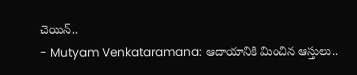చెయిన్..
- Mutyam Venkataramana: ఆదాయానికి మించిన ఆస్తులు..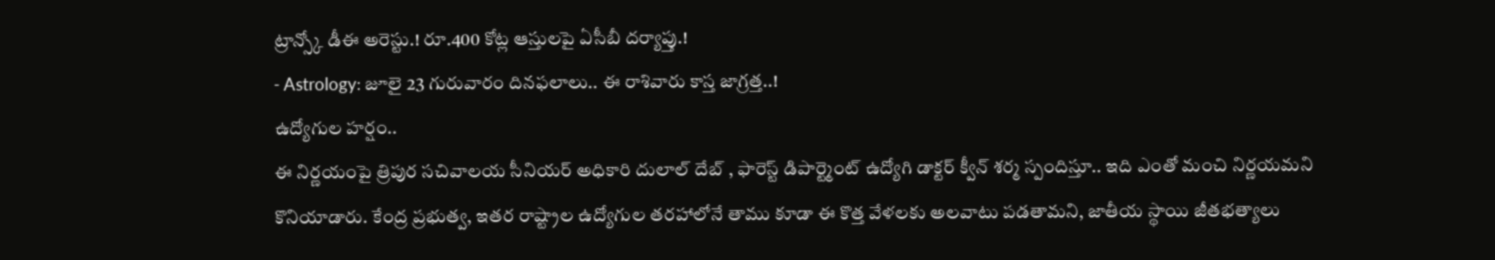ట్రాన్స్కో డీఈ అరెస్టు.! రూ.400 కోట్ల ఆస్తులపై ఏసీబీ దర్యాప్తు.!
- Astrology: జూలై 23 గురువారం దినఫలాలు.. ఈ రాశివారు కాస్త జాగ్రత్త..!
ఉద్యోగుల హర్షం..
ఈ నిర్ణయంపై త్రిపుర సచివాలయ సీనియర్ అధికారి దులాల్ దేబ్ , ఫారెస్ట్ డిపార్ట్మెంట్ ఉద్యోగి డాక్టర్ క్వీన్ శర్మ స్పందిస్తూ.. ఇది ఎంతో మంచి నిర్ణయమని కొనియాడారు. కేంద్ర ప్రభుత్వ, ఇతర రాష్ట్రాల ఉద్యోగుల తరహాలోనే తాము కూడా ఈ కొత్త వేళలకు అలవాటు పడతామని, జాతీయ స్థాయి జీతభత్యాలు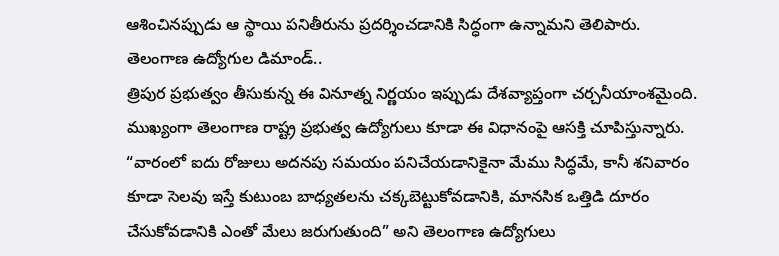ఆశించినప్పుడు ఆ స్థాయి పనితీరును ప్రదర్శించడానికి సిద్ధంగా ఉన్నామని తెలిపారు.
తెలంగాణ ఉద్యోగుల డిమాండ్..
త్రిపుర ప్రభుత్వం తీసుకున్న ఈ వినూత్న నిర్ణయం ఇప్పుడు దేశవ్యాప్తంగా చర్చనీయాంశమైంది. ముఖ్యంగా తెలంగాణ రాష్ట్ర ప్రభుత్వ ఉద్యోగులు కూడా ఈ విధానంపై ఆసక్తి చూపిస్తున్నారు. “వారంలో ఐదు రోజులు అదనపు సమయం పనిచేయడానికైనా మేము సిద్ధమే, కానీ శనివారం కూడా సెలవు ఇస్తే కుటుంబ బాధ్యతలను చక్కబెట్టుకోవడానికి, మానసిక ఒత్తిడి దూరం చేసుకోవడానికి ఎంతో మేలు జరుగుతుంది” అని తెలంగాణ ఉద్యోగులు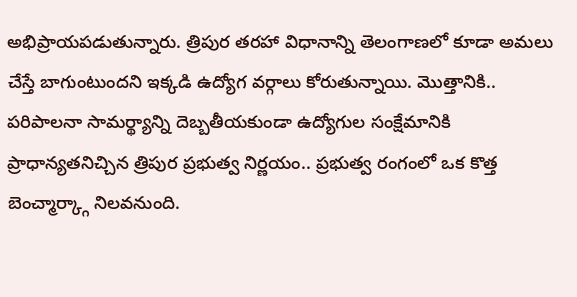అభిప్రాయపడుతున్నారు. త్రిపుర తరహా విధానాన్ని తెలంగాణలో కూడా అమలు చేస్తే బాగుంటుందని ఇక్కడి ఉద్యోగ వర్గాలు కోరుతున్నాయి. మొత్తానికి.. పరిపాలనా సామర్థ్యాన్ని దెబ్బతీయకుండా ఉద్యోగుల సంక్షేమానికి ప్రాధాన్యతనిచ్చిన త్రిపుర ప్రభుత్వ నిర్ణయం.. ప్రభుత్వ రంగంలో ఒక కొత్త బెంచ్మార్క్గా నిలవనుంది.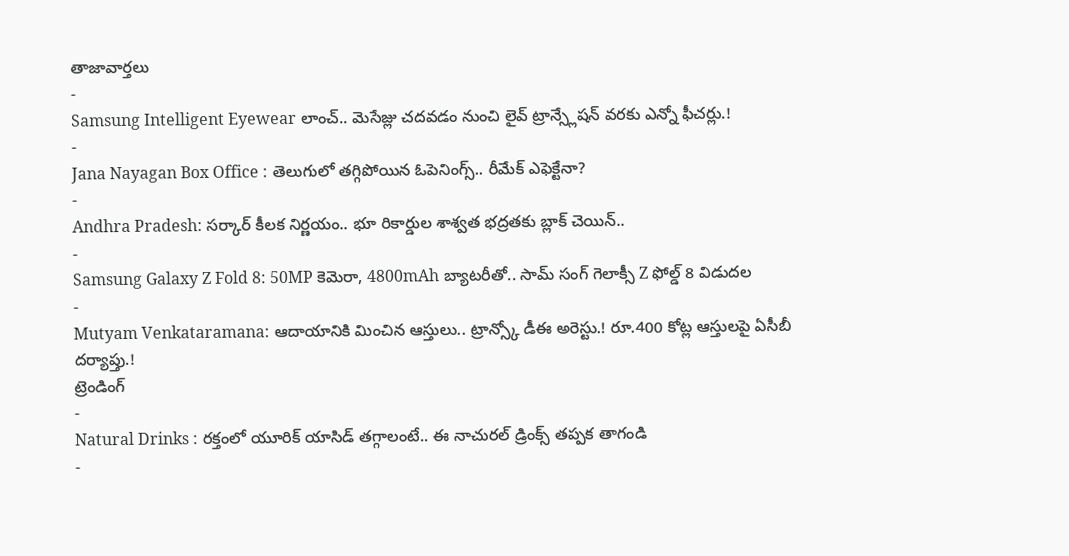తాజావార్తలు
-
Samsung Intelligent Eyewear లాంచ్.. మెసేజ్లు చదవడం నుంచి లైవ్ ట్రాన్స్లేషన్ వరకు ఎన్నో ఫీచర్లు.!
-
Jana Nayagan Box Office : తెలుగులో తగ్గిపోయిన ఓపెనింగ్స్.. రీమేక్ ఎఫెక్టేనా?
-
Andhra Pradesh: సర్కార్ కీలక నిర్ణయం.. భూ రికార్డుల శాశ్వత భద్రతకు బ్లాక్ చెయిన్..
-
Samsung Galaxy Z Fold 8: 50MP కెమెరా, 4800mAh బ్యాటరీతో.. సామ్ సంగ్ గెలాక్సీ Z ఫోల్డ్ 8 విడుదల
-
Mutyam Venkataramana: ఆదాయానికి మించిన ఆస్తులు.. ట్రాన్స్కో డీఈ అరెస్టు.! రూ.400 కోట్ల ఆస్తులపై ఏసీబీ దర్యాప్తు.!
ట్రెండింగ్
-
Natural Drinks : రక్తంలో యూరిక్ యాసిడ్ తగ్గాలంటే.. ఈ నాచురల్ డ్రింక్స్ తప్పక తాగండి
-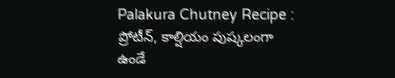Palakura Chutney Recipe : ప్రోటీన్, కాల్షియం పుష్కలంగా ఉండే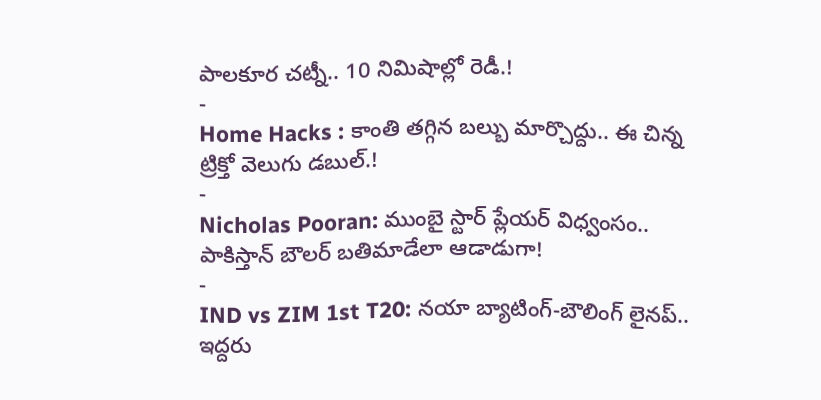పాలకూర చట్నీ.. 10 నిమిషాల్లో రెడీ.!
-
Home Hacks : కాంతి తగ్గిన బల్బు మార్చొద్దు.. ఈ చిన్న ట్రిక్తో వెలుగు డబుల్.!
-
Nicholas Pooran: ముంబై స్టార్ ప్లేయర్ విధ్వంసం.. పాకిస్తాన్ బౌలర్ బతిమాడేలా ఆడాడుగా!
-
IND vs ZIM 1st T20: నయా బ్యాటింగ్-బౌలింగ్ లైనప్.. ఇద్దరు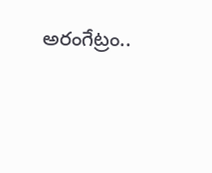అరంగేట్రం..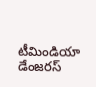టీమిండియా డేంజరస్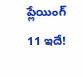ప్లేయింగ్ 11 ఇదే!